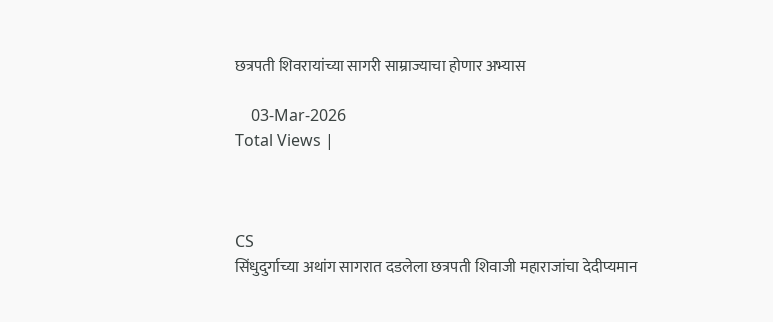छत्रपती शिवरायांच्या सागरी साम्राज्याचा होणार अभ्यास

    03-Mar-2026
Total Views |



CS
सिंधुदुर्गाच्या अथांग सागरात दडलेला छत्रपती शिवाजी महाराजांचा देदीप्यमान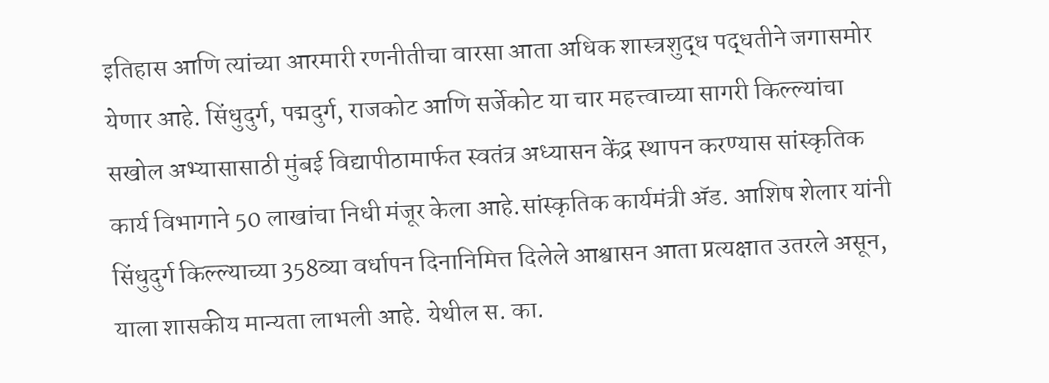इतिहास आणि त्यांच्या आरमारी रणनीतीचा वारसा आता अधिक शास्त्रशुद्ध पद्धतीने जगासमोर येणार आहे. सिंधुदुर्ग, पद्मदुर्ग, राजकोट आणि सर्जेकोट या चार महत्त्वाच्या सागरी किल्ल्यांचा सखोल अभ्यासासाठी मुंबई विद्यापीठामार्फत स्वतंत्र अध्यासन केंद्र स्थापन करण्यास सांस्कृतिक कार्य विभागाने 50 लाखांचा निधी मंजूर केला आहे.सांस्कृतिक कार्यमंत्री अ‍ॅड. आशिष शेलार यांनी सिंधुदुर्ग किल्ल्याच्या 358व्या वर्धापन दिनानिमित्त दिलेले आश्वासन आता प्रत्यक्षात उतरले असून, याला शासकीय मान्यता लाभली आहे. येथील स. का.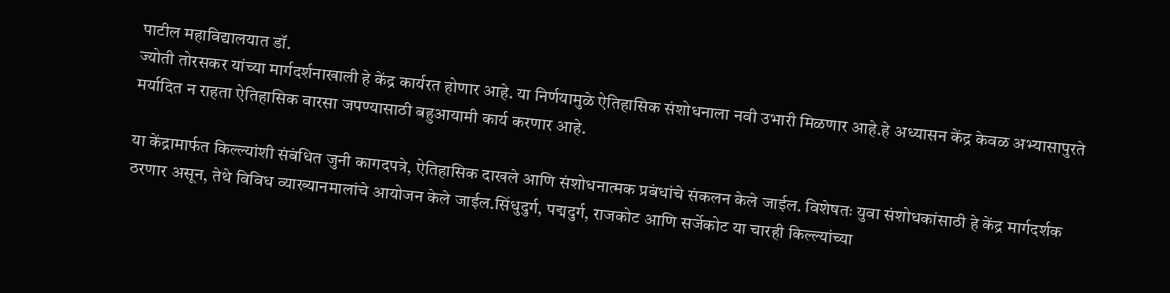पाटील महाविद्यालयात डॉ.
ज्योती तोरसकर यांच्या मार्गदर्शनाखाली हे केंद्र कार्यरत होणार आहे. या निर्णयामुळे ऐतिहासिक संशोधनाला नवी उभारी मिळणार आहे.हे अध्यासन केंद्र केवळ अभ्यासापुरते मर्यादित न राहता ऐतिहासिक वारसा जपण्यासाठी बहुआयामी कार्य करणार आहे.

या केंद्रामार्फत किल्ल्यांशी संबंधित जुनी कागदपत्रे, ऐतिहासिक दाखले आणि संशोधनात्मक प्रबंधांचे संकलन केले जाईल. विशेषतः युवा संशोधकांसाठी हे केंद्र मार्गदर्शक ठरणार असून, तेथे विविध व्याख्यानमालांचे आयोजन केले जाईल.सिंधुदुर्ग, पद्मदुर्ग, राजकोट आणि सर्जेकोट या चारही किल्ल्यांच्या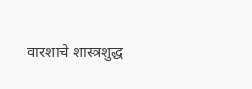वारशाचे शास्त्रशुद्ध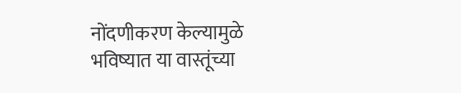नोंदणीकरण केल्यामुळे भविष्यात या वास्तूंच्या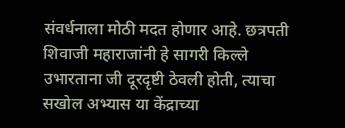संवर्धनाला मोठी मदत होणार आहे. छत्रपती शिवाजी महाराजांनी हे सागरी किल्ले उभारताना जी दूरदृष्टी ठेवली होती, त्याचा सखोल अभ्यास या केंद्राच्या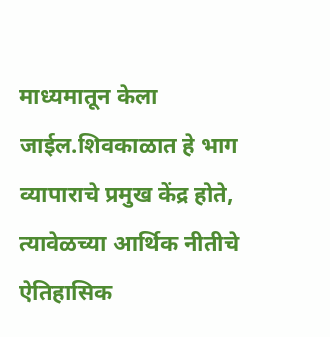माध्यमातून केला जाईल.शिवकाळात हे भाग व्यापाराचे प्रमुख केंद्र होते, त्यावेळच्या आर्थिक नीतीचे ऐतिहासिक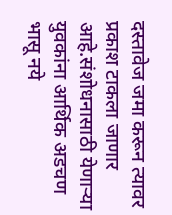दस्तावेज जमा करून त्यावर प्रकाश टाकला जाणार आहे.संशोधनासाठी येणाऱ्या युवकांना आर्थिक अडचण भासू नये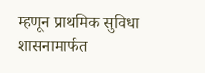म्हणून प्राथमिक सुविधा शासनामार्फत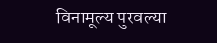विनामूल्य पुरवल्या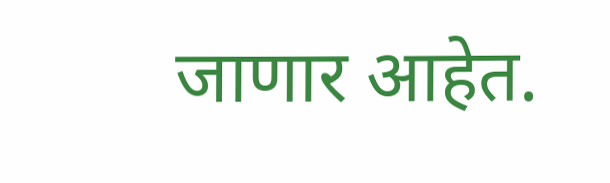जाणार आहेत.